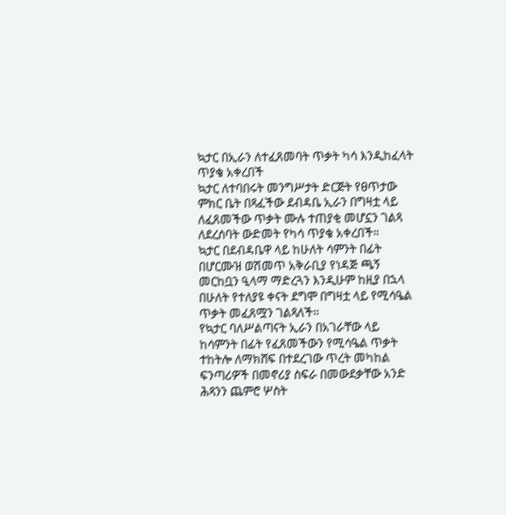ኳታር በኢራን ለተፈጸመባት ጥቃት ካሳ እንዲከፈላት ጥያቄ አቀረበች
ኳታር ለተባበሩት መንግሥታት ድርጅት የፀጥታው ምክር ቤት በጻፈችው ደብዳቤ ኢራን በግዛቷ ላይ ለፈጸመችው ጥቃት ሙሉ ተጠያቂ መሆኗን ገልጻ ለደረሰባት ውድመት የካሳ ጥያቄ አቀረበች።
ኳታር በደብዳቤዋ ላይ ከሁለት ሳምንት በፊት በሆርሙዝ ወሽመጥ አቅራቢያ የነዳጅ ጫኝ መርከቧን ዒላማ ማድረጓን እንዲሁም ከዚያ በኋላ በሁለት የተለያዩ ቀናት ደግሞ በግዛቷ ላይ የሚሳዔል ጥቃት መፈጸሟን ገልጻለች።
የኳታር ባለሥልጣናት ኢራን በአገራቸው ላይ ከሳምንት በፊት የፈጸመችውን የሚሳዔል ጥቃት ተከትሎ ለማክሸፍ በተደረገው ጥረት መካከል ፍንጣሪዎች በመኖሪያ ስፍራ በመውደቃቸው አንድ ሕጻንን ጨምሮ ሦስት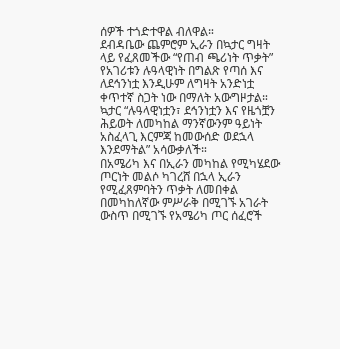ሰዎች ተጎድተዋል ብለዋል።
ደብዳቤው ጨምሮም ኢራን በኳታር ግዛት ላይ የፈጸመችው “የጠብ ጫሪነት ጥቃት” የአገሪቱን ሉዓላዊነት በግልጽ የጣሰ እና ለደኅንነቷ እንዲሁም ለግዛት አንድነቷ ቀጥተኛ ስጋት ነው በማለት አውግዞታል።
ኳታር “ሉዓላዊነቷን፣ ደኅንነቷን እና የዜጎቿን ሕይወት ለመካከል ማንኛውንም ዓይነት አስፈላጊ እርምጃ ከመውሰድ ወደኋላ እንደማትል” አሳውቃለች።
በአሜሪካ እና በኢራን መካከል የሚካሄደው ጦርነት መልሶ ካገረሸ በኋላ ኢራን የሚፈጸምባትን ጥቃት ለመበቀል በመካከለኛው ምሥራቅ በሚገኙ አገራት ውስጥ በሚገኙ የአሜሪካ ጦር ሰፈሮች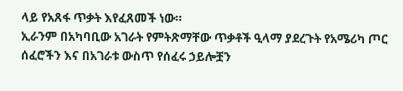ላይ የአጸፋ ጥቃት እየፈጸመች ነው።
ኢራንም በአካባቢው አገራት የምትጽማቸው ጥቃቶች ዒላማ ያደረጉት የአሜሪካ ጦር ሰፈሮችን እና በአገራቱ ውስጥ የሰፈሩ ኃይሎቿን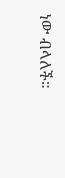ነው ብላለች።